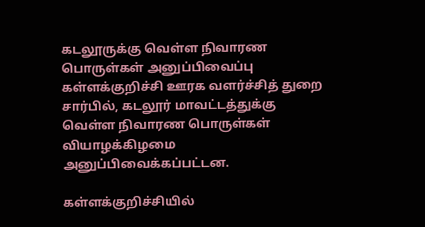கடலூருக்கு வெள்ள நிவாரண பொருள்கள் அனுப்பிவைப்பு
கள்ளக்குறிச்சி ஊரக வளர்ச்சித் துறை சார்பில், கடலூர் மாவட்டத்துக்கு வெள்ள நிவாரண பொருள்கள் வியாழக்கிழமை அனுப்பிவைக்கப்பட்டன.

கள்ளக்குறிச்சியில்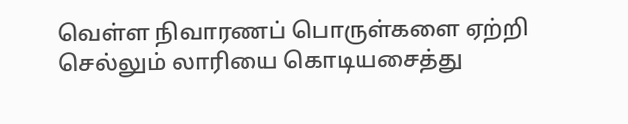வெள்ள நிவாரணப் பொருள்களை ஏற்றி செல்லும் லாரியை கொடியசைத்து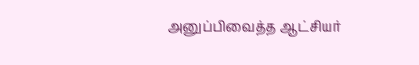அனுப்பிவைத்த ஆட்சியர்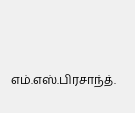எம்.எஸ்.பிரசாந்த்.